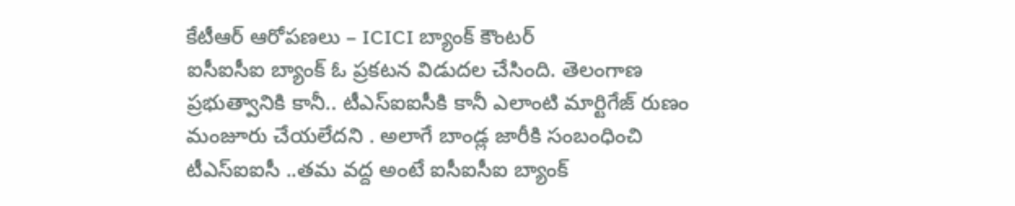కేటీఆర్ ఆరోపణలు – ICICI బ్యాంక్ కౌంటర్
ఐసీఐసీఐ బ్యాంక్ ఓ ప్రకటన విడుదల చేసింది. తెలంగాణ ప్రభుత్వానికి కానీ.. టీఎస్ఐఐసీకి కానీ ఎలాంటి మార్టిగేజ్ రుణం మంజూరు చేయలేదని . అలాగే బాండ్ల జారీకి సంబంధించి టీఎస్ఐఐసీ ..తమ వద్ద అంటే ఐసీఐసీఐ బ్యాంక్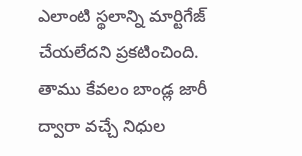ఎలాంటి స్థలాన్ని మార్టిగేజ్ చేయలేదని ప్రకటించింది. తాము కేవలం బాండ్ల జారీ ద్వారా వచ్చే నిధుల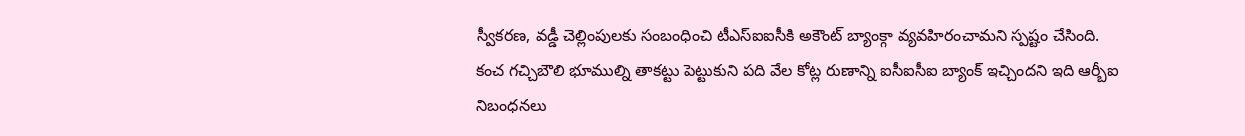స్వీకరణ, వడ్డీ చెల్లింపులకు సంబంధించి టీఎస్ఐఐసీకి అకౌంట్ బ్యాంక్గా వ్యవహిరంచామని స్పష్టం చేసింది.
కంచ గచ్చిబౌలి భూముల్ని తాకట్టు పెట్టుకుని పది వేల కోట్ల రుణాన్ని ఐసీఐసీఐ బ్యాంక్ ఇచ్చిందని ఇది ఆర్బీఐ నిబంధనలు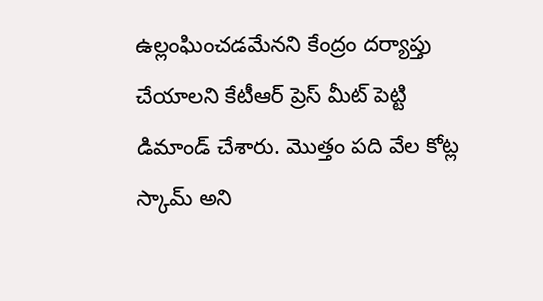ఉల్లంఘించడమేనని కేంద్రం దర్యాప్తు చేయాలని కేటీఆర్ ప్రెస్ మీట్ పెట్టి డిమాండ్ చేశారు. మొత్తం పది వేల కోట్ల స్కామ్ అని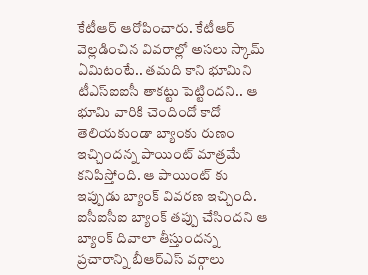కేటీఆర్ ఆరోపించారు. కేటీఆర్ వెల్లడించిన వివరాల్లో అసలు స్కామ్ ఏమిటంటే.. తమది కాని భూమిని టీఎస్ఐఐసీ తాకట్టు పెట్టిందని.. ఆ భూమి వారికి చెందిందో కాదో తెలియకుండా బ్యాంకు రుణం ఇచ్చిందన్న పాయింట్ మాత్రమే కనిపిస్తోంది. ఆ పాయింట్ కు ఇప్పుడు బ్యాంక్ వివరణ ఇచ్చింది.
ఐసీఐసీఐ బ్యాంక్ తప్పు చేసిందని ఆ బ్యాంక్ దివాలా తీస్తుందన్న ప్రచారాన్ని బీఆర్ఎస్ వర్గాలు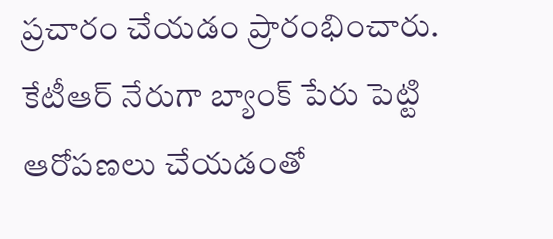ప్రచారం చేయడం ప్రారంభించారు. కేటీఆర్ నేరుగా బ్యాంక్ పేరు పెట్టి ఆరోపణలు చేయడంతో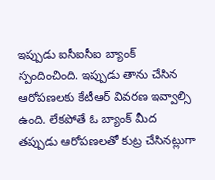ఇప్పుడు ఐసీఐసీఐ బ్యాంక్ స్పందించింది. ఇప్పుడు తాను చేసిన ఆరోపణలకు కేటీఆర్ వివరణ ఇవ్వాల్సి ఉంది. లేకపోతే ఓ బ్యాంక్ మీద తప్పుడు ఆరోపణలతో కుట్ర చేసినట్లుగా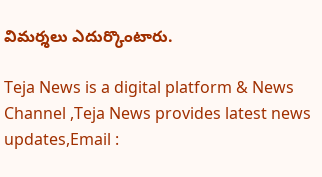విమర్శలు ఎదుర్కొంటారు.

Teja News is a digital platform & News Channel ,Teja News provides latest news updates,Email :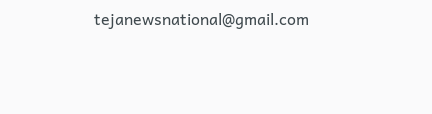tejanewsnational@gmail.com